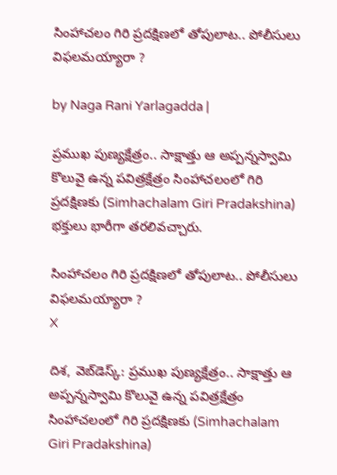సింహాచలం గిరి ప్రదక్షిణలో తోపులాట.. పోలీసులు విఫలమయ్యారా ?

by Naga Rani Yarlagadda |

ప్రముఖ పుణ్యక్షేత్రం.. సాక్షాత్తు ఆ అప్పన్నస్వామి కొలువై ఉన్న పవిత్రక్షేత్రం సింహాచలంలో గిరి ప్రదక్షిణకు (Simhachalam Giri Pradakshina) భక్తులు భారీగా తరలివచ్చారు.

సింహాచలం గిరి ప్రదక్షిణలో తోపులాట.. పోలీసులు విఫలమయ్యారా ?
X

దిశ, వెబ్‌డెస్క్: ప్రముఖ పుణ్యక్షేత్రం.. సాక్షాత్తు ఆ అప్పన్నస్వామి కొలువై ఉన్న పవిత్రక్షేత్రం సింహాచలంలో గిరి ప్రదక్షిణకు (Simhachalam Giri Pradakshina)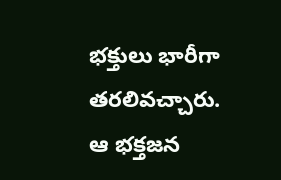భక్తులు భారీగా తరలివచ్చారు. ఆ భక్తజన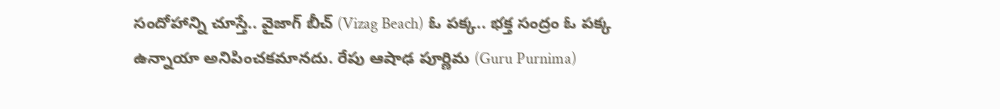సందోహాన్ని చూస్తే.. వైజాగ్ బీచ్ (Vizag Beach) ఓ పక్క.. భక్త సంద్రం ఓ పక్క ఉన్నాయా అనిపించకమానదు. రేపు ఆషాఢ పూర్ణిమ (Guru Purnima)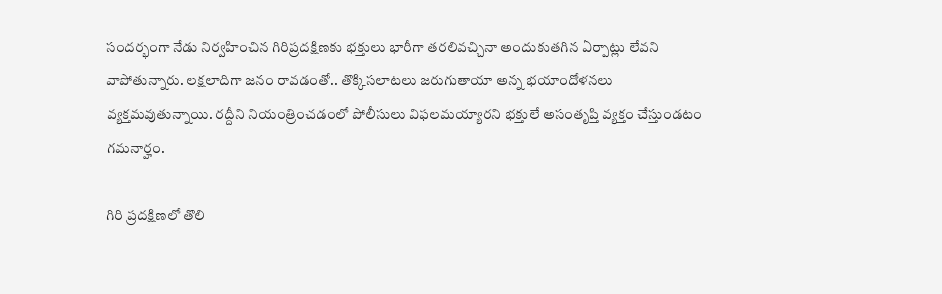సందర్భంగా నేడు నిర్వహించిన గిరిప్రదక్షిణకు భక్తులు భారీగా తరలివచ్చినా అందుకుతగిన ఏర్పాట్లు లేవని వాపోతున్నారు. లక్షలాదిగా జనం రావడంతో.. తొక్కిసలాటలు జరుగుతాయా అన్న భయాందోళనలు వ్యక్తమవుతున్నాయి. రద్దీని నియంత్రించడంలో పోలీసులు విఫలమయ్యారని భక్తులే అసంతృప్తి వ్యక్తం చేస్తుండటం గమనార్హం.

గిరి ప్రదక్షిణలో తొలి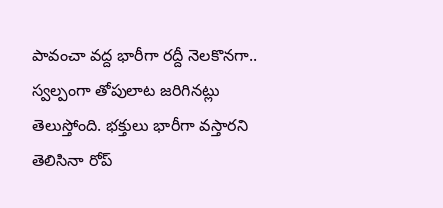పావంచా వద్ద భారీగా రద్దీ నెలకొనగా.. స్వల్పంగా తోపులాట జరిగినట్లు తెలుస్తోంది. భక్తులు భారీగా వస్తారని తెలిసినా రోప్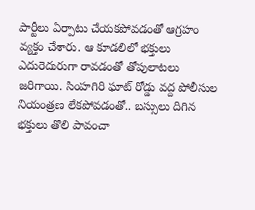పార్టీలు ఏర్పాటు చేయకపోవడంతో ఆగ్రహం వ్యక్తం చేశారు. ఆ కూడలిలో భక్తులు ఎదురెదురుగా రావడంతో తోపులాటలు జరిగాయి. సింహగిరి ఘాట్ రోడ్డు వద్ద పోలీసుల నియంత్రణ లేకపోవడంతో.. బస్సులు దిగిన భక్తులు తొలి పావంచా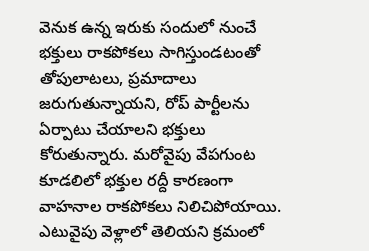వెనుక ఉన్న ఇరుకు సందులో నుంచే భక్తులు రాకపోకలు సాగిస్తుండటంతో తోపులాటలు, ప్రమాదాలు జరుగుతున్నాయని, రోప్ పార్టీలను ఏర్పాటు చేయాలని భక్తులు కోరుతున్నారు. మరోవైపు వేపగుంట కూడలిలో భక్తుల రద్దీ కారణంగా వాహనాల రాకపోకలు నిలిచిపోయాయి. ఎటువైపు వెళ్లాలో తెలియని క్రమంలో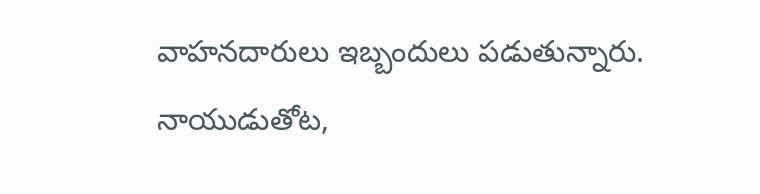వాహనదారులు ఇబ్బందులు పడుతున్నారు. నాయుడుతోట,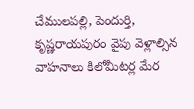చేములపల్లి, పెందుర్తి, కృష్ణరాయపురం వైపు వెళ్లాల్సిన వాహనాలు కిలోమీటర్ల మేర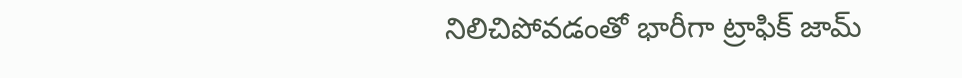నిలిచిపోవడంతో భారీగా ట్రాఫిక్ జామ్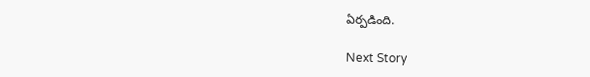ఏర్పడింది.

Next Story